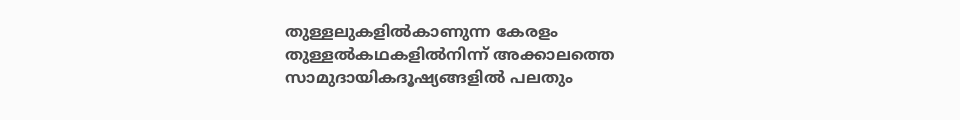തുള്ളലുകളിൽകാണുന്ന കേരളം
തുള്ളൽകഥകളിൽനിന്ന് അക്കാലത്തെ സാമുദായികദൂഷ്യങ്ങളിൽ പലതും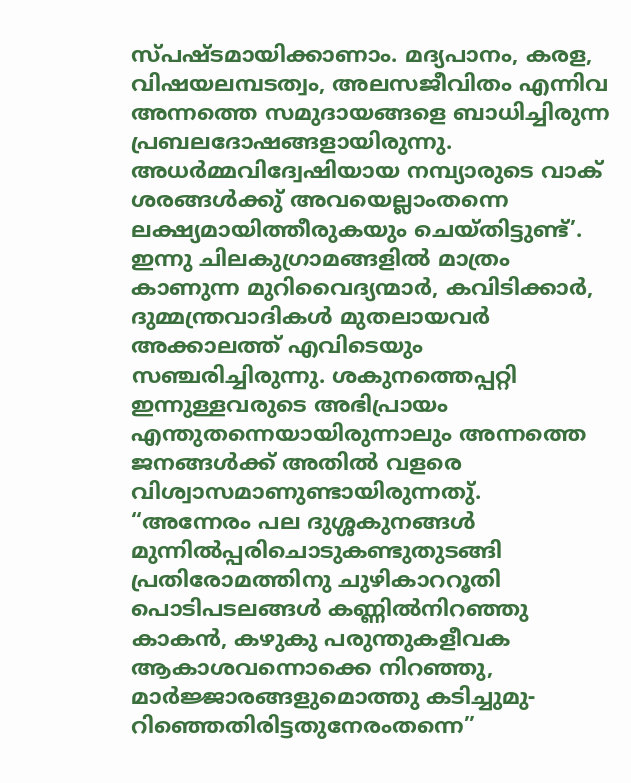സ്പഷ്ടമായിക്കാണാം. മദ്യപാനം, കരള, വിഷയലമ്പടത്വം, അലസജീവിതം എന്നിവ അന്നത്തെ സമുദായങ്ങളെ ബാധിച്ചിരുന്ന പ്രബലദോഷങ്ങളായിരുന്നു. അധർമ്മവിദ്വേഷിയായ നമ്പ്യാരുടെ വാക് ശരങ്ങൾക്കു് അവയെല്ലാംതന്നെ ലക്ഷ്യമായിത്തീരുകയും ചെയ്തിട്ടുണ്ട്’. ഇന്നു ചിലകുഗ്രാമങ്ങളിൽ മാത്രം കാണുന്ന മുറിവൈദ്യന്മാർ, കവിടിക്കാർ, ദുമ്മന്ത്രവാദികൾ മുതലായവർ അക്കാലത്ത് എവിടെയും സഞ്ചരിച്ചിരുന്നു. ശകുനത്തെപ്പറ്റി ഇന്നുള്ളവരുടെ അഭിപ്രായം എന്തുതന്നെയായിരുന്നാലും അന്നത്തെ ജനങ്ങൾക്ക് അതിൽ വളരെ വിശ്വാസമാണുണ്ടായിരുന്നതു്.
“അന്നേരം പല ദുശ്ശകുനങ്ങൾ
മുന്നിൽപ്പരിചൊടുകണ്ടുതുടങ്ങി
പ്രതിരോമത്തിനു ചുഴികാററൂതി
പൊടിപടലങ്ങൾ കണ്ണിൽനിറഞ്ഞു
കാകൻ, കഴുകു പരുന്തുകളീവക
ആകാശവന്നൊക്കെ നിറഞ്ഞു,
മാർജ്ജാരങ്ങളുമൊത്തു കടിച്ചുമു-
റിഞ്ഞെതിരിട്ടതുനേരംതന്നെ”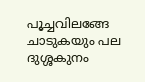പൂച്ചവിലങ്ങേ ചാടുകയും പല
ദുശ്ശകുനം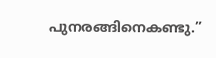പുനരങ്ങിനെകണ്ടു.”